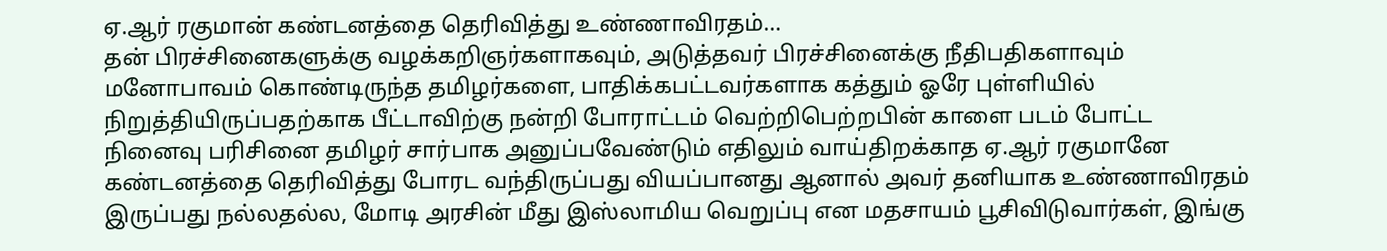ஏ.ஆர் ரகுமான் கண்டனத்தை தெரிவித்து உண்ணாவிரதம்…
தன் பிரச்சினைகளுக்கு வழக்கறிஞர்களாகவும், அடுத்தவர் பிரச்சினைக்கு நீதிபதிகளாவும் மனோபாவம் கொண்டிருந்த தமிழர்களை, பாதிக்கபட்டவர்களாக கத்தும் ஓரே புள்ளியில் நிறுத்தியிருப்பதற்காக பீட்டாவிற்கு நன்றி போராட்டம் வெற்றிபெற்றபின் காளை படம் போட்ட நினைவு பரிசினை தமிழர் சார்பாக அனுப்பவேண்டும் எதிலும் வாய்திறக்காத ஏ.ஆர் ரகுமானே கண்டனத்தை தெரிவித்து போரட வந்திருப்பது வியப்பானது ஆனால் அவர் தனியாக உண்ணாவிரதம் இருப்பது நல்லதல்ல, மோடி அரசின் மீது இஸ்லாமிய வெறுப்பு என மதசாயம் பூசிவிடுவார்கள், இங்கு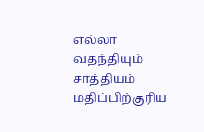எல்லா வதந்தியும் சாத்தியம் மதிப்பிற்குரிய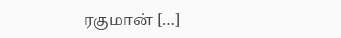ரகுமான் […]